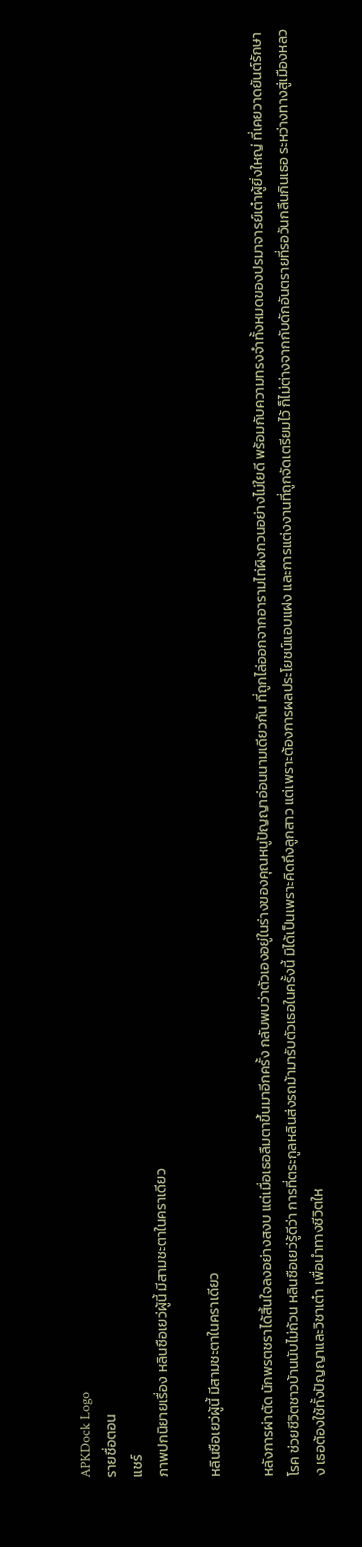APKDock Logo
รายชื่อตอน
แชร์
ภาพปกนิยายเรื่อง หลินซือเยว่ผู้นี้ มีสามชะตาในคราเดียว

หลินซือเยว่ผู้นี้ มีสามชะตาในคราเดียว

หลังการผ่าตัด นักพรตชราได้สิ้นใจลงอย่างสงบ แต่เมื่อเธอลืมตาขึ้นมาอีกครั้ง กลับพบว่าตัวเองอยู่ในร่างของคุณหนูปัญญาอ่อนนามเดียวกัน ที่ถูกไล่ออกจากอารามไท่ผิงกวนอย่างไม่ใยดี พร้อมกับความทรงจำทั้งหมดของปรมาจารย์เต๋าผู้ยิ่งใหญ่ ที่เคยวาดยันต์รักษาโรค ช่วยชีวิตชาวบ้านนับไม่ถ้วน หลินซือเยว่รู้ดีว่า การที่ตระกูลหลินส่งรถม้ามารับตัวเธอในครั้งนี้ มิได้เป็นเพราะคิดถึงลูกสาว แต่เพราะต้องการผลประโยชน์แอบแฝง และการแต่งงานที่ถูกจัดเตรียมไว้ ก็ไม่ต่างจากกับดักอันตรายที่รอวันกลืนกินเธอ ระหว่างทางสู่เมืองหลวง เธอต้องใช้ทั้งปัญญาและวิชาเต๋า เพื่อนำทางชีวิตให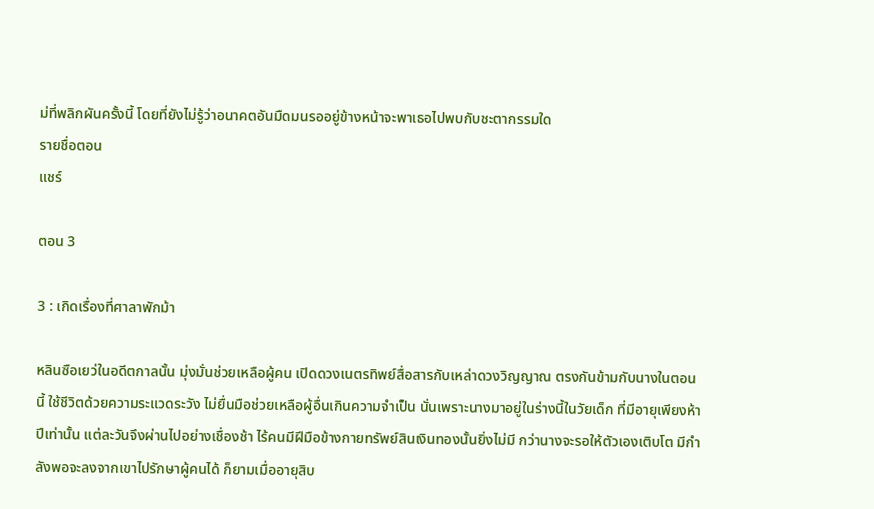ม่ที่พลิกผันครั้งนี้ โดยที่ยังไม่รู้ว่าอนาคตอันมืดมนรออยู่ข้างหน้าจะพาเธอไปพบกับชะตากรรมใด
รายชื่อตอน
แชร์

ตอน 3

3 : เกิดเรื่องที่ศาลาพักม้า

หลินซือเยว่ในอดีตกาลนั้น มุ่งมั่นช่วยเหลือผู้คน เปิดดวงเนตรทิพย์สื่อสารกับเหล่าดวงวิญญาณ ตรงกันข้ามกับนางในตอนนี้ ใช้ชีวิตด้วยความระแวดระวัง ไม่ยื่นมือช่วยเหลือผู้อื่นเกินความจำเป็น นั่นเพราะนางมาอยู่ในร่างนี้ในวัยเด็ก ที่มีอายุเพียงห้าปีเท่านั้น แต่ละวันจึงผ่านไปอย่างเชื่องช้า ไร้คนมีฝีมือข้างกายทรัพย์สินเงินทองนั้นยิ่งไม่มี กว่านางจะรอให้ตัวเองเติบโต มีกำลังพอจะลงจากเขาไปรักษาผู้คนได้ ก็ยามเมื่ออายุสิบ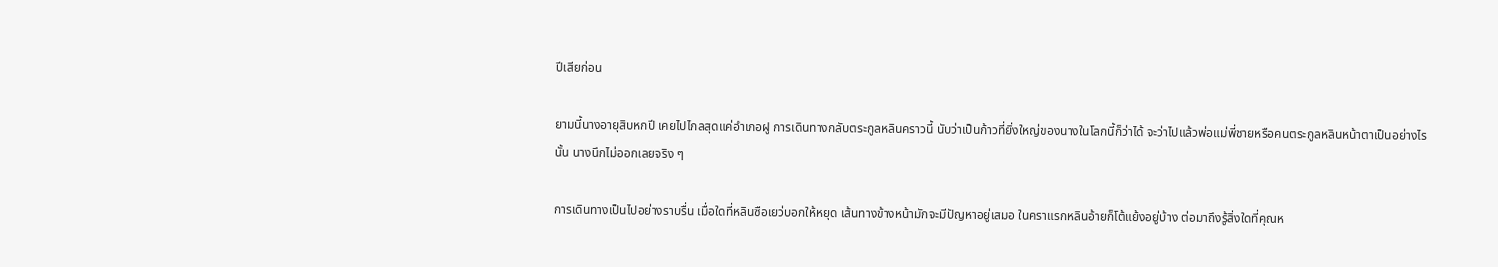ปีเสียก่อน

ยามนี้นางอายุสิบหกปี เคยไปไกลสุดแค่อำเภอฝู การเดินทางกลับตระกูลหลินคราวนี้ นับว่าเป็นก้าวที่ยิ่งใหญ่ของนางในโลกนี้ก็ว่าได้ จะว่าไปแล้วพ่อแม่พี่ชายหรือคนตระกูลหลินหน้าตาเป็นอย่างไรนั้น นางนึกไม่ออกเลยจริง ๆ

การเดินทางเป็นไปอย่างราบรื่น เมื่อใดที่หลินซือเยว่บอกให้หยุด เส้นทางข้างหน้ามักจะมีปัญหาอยู่เสมอ ในคราแรกหลินอ้ายก็โต้แย้งอยู่บ้าง ต่อมาถึงรู้สิ่งใดที่คุณห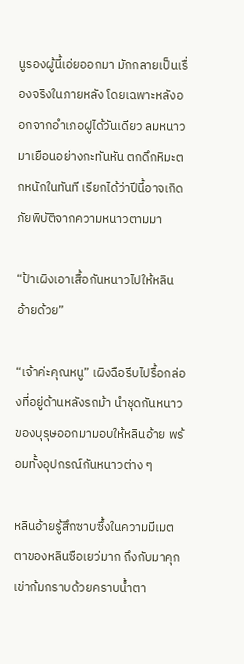นูรองผู้นี้เอ่ยออกมา มักกลายเป็นเรื่องจริงในภายหลัง โดยเฉพาะหลังออกจากอำเภอฝูได้วันเดียว ลมหนาวมาเยือนอย่างกะทันหัน ตกดึกหิมะตกหนักในทันที เรียกได้ว่าปีนี้อาจเกิดภัยพิบัติจากความหนาวตามมา

“ป้าเผิงเอาเสื้อกันหนาวไปให้หลินอ้ายด้วย”

“เจ้าค่ะคุณหนู” เผิงฉือรีบไปรื้อกล่องที่อยู่ด้านหลังรถม้า นำชุดกันหนาวของบุรุษออกมามอบให้หลินอ้าย พร้อมทั้งอุปกรณ์กันหนาวต่าง ๆ

หลินอ้ายรู้สึกซาบซึ้งในความมีเมตตาของหลินซือเยว่มาก ถึงกับมาคุกเข่าก้มกราบด้วยคราบน้ำตา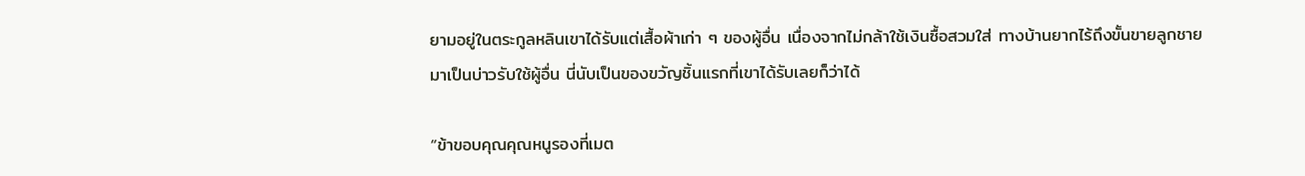ยามอยู่ในตระกูลหลินเขาได้รับแต่เสื้อผ้าเก่า ๆ ของผู้อื่น เนื่องจากไม่กล้าใช้เงินซื้อสวมใส่ ทางบ้านยากไร้ถึงขั้นขายลูกชายมาเป็นบ่าวรับใช้ผู้อื่น นี่นับเป็นของขวัญชิ้นแรกที่เขาได้รับเลยก็ว่าได้

“ข้าขอบคุณคุณหนูรองที่เมต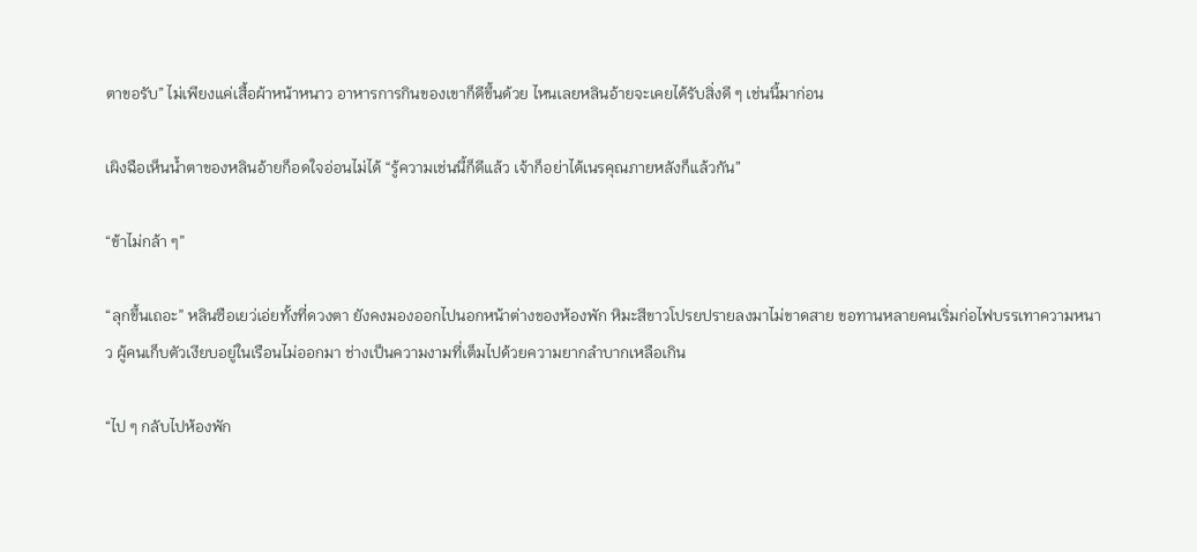ตาขอรับ” ไม่เพียงแค่เสื้อผ้าหน้าหนาว อาหารการกินของเขาก็ดีขึ้นด้วย ไหนเลยหลินอ้ายจะเคยได้รับสิ่งดี ๆ เช่นนี้มาก่อน

เผิงฉือเห็นน้ำตาของหลินอ้ายก็อดใจอ่อนไม่ได้ “รู้ความเช่นนี้ก็ดีแล้ว เจ้าก็อย่าได้เนรคุณภายหลังก็แล้วกัน”

“ข้าไม่กล้า ๆ”

“ลุกขึ้นเถอะ” หลินซือเยว่เอ่ยทั้งที่ดวงตา ยังคงมองออกไปนอกหน้าต่างของห้องพัก หิมะสีขาวโปรยปรายลงมาไม่ขาดสาย ขอทานหลายคนเริ่มก่อไฟบรรเทาความหนาว ผู้คนเก็บตัวเงียบอยู่ในเรือนไม่ออกมา ช่างเป็นความงามที่เต็มไปด้วยความยากลำบากเหลือเกิน

“ไป ๆ กลับไปห้องพัก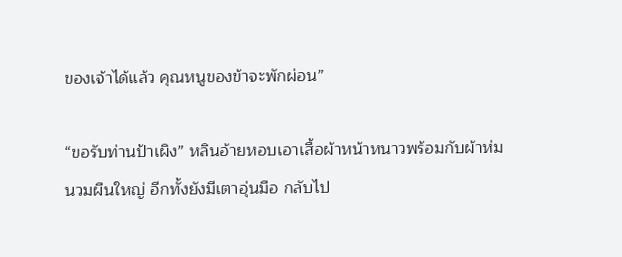ของเจ้าได้แล้ว คุณหนูของข้าจะพักผ่อน”

“ขอรับท่านป้าเผิง” หลินอ้ายหอบเอาเสื้อผ้าหน้าหนาวพร้อมกับผ้าห่มนวมผืนใหญ่ อีกทั้งยังมีเตาอุ่นมือ กลับไป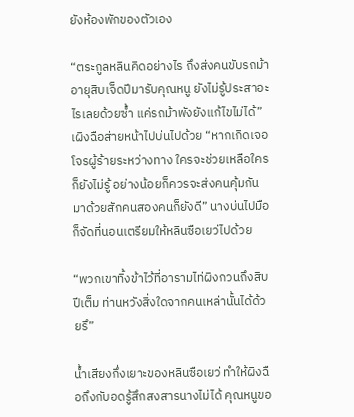ยังห้องพักของตัวเอง

“ตระกูลหลินคิดอย่างไร ถึงส่งคนขับรถม้าอายุสิบเจ็ดปีมารับคุณหนู ยังไม่รู้ประสาอะไรเลยด้วยซ้ำ แค่รถม้าพังยังแก้ไขไม่ได้” เผิงฉือส่ายหน้าไปบ่นไปด้วย “หากเกิดเจอโจรผู้ร้ายระหว่างทาง ใครจะช่วยเหลือใครก็ยังไม่รู้ อย่างน้อยก็ควรจะส่งคนคุ้มกันมาด้วยสักคนสองคนก็ยังดี” นางบ่นไปมือก็จัดที่นอนเตรียมให้หลินซือเยว่ไปด้วย

“พวกเขาทิ้งข้าไว้ที่อารามไท่ผิงกวนถึงสิบปีเต็ม ท่านหวังสิ่งใดจากคนเหล่านั้นได้ด้วยรึ”

น้ำเสียงกึ่งเยาะของหลินซือเยว่ ทำให้ผิงฉือถึงกับอดรู้สึกสงสารนางไม่ได้ คุณหนูขอ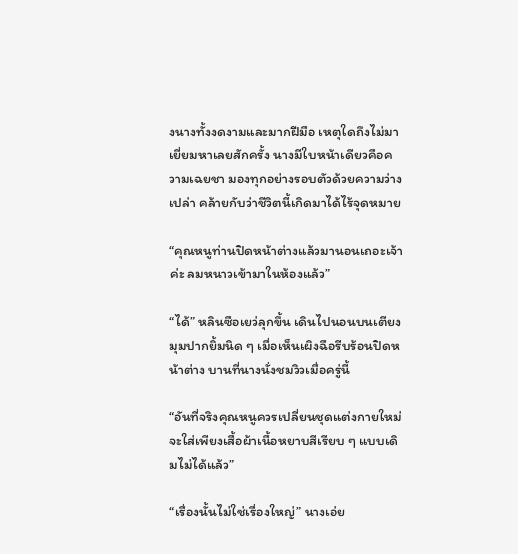งนางทั้งงดงามและมากฝีมือ เหตุใดถึงไม่มาเยี่ยมหาเลยสักครั้ง นางมีใบหน้าเดียวคือความเฉยชา มองทุกอย่างรอบตัวด้วยความว่างเปล่า คล้ายกับว่าชีวิตนี้เกิดมาได้ไร้จุดหมาย

“คุณหนูท่านปิดหน้าต่างแล้วมานอนเถอะเจ้าค่ะ ลมหนาวเข้ามาในห้องแล้ว”

“ได้” หลินซือเยว่ลุกขึ้น เดินไปนอนบนเตียง มุมปากยิ้มนิด ๆ เมื่อเห็นเผิงฉือรีบร้อนปิดหน้าต่าง บานที่นางนั่งชมวิวเมื่อครู่นี้

“อันที่จริงคุณหนูควรเปลี่ยนชุดแต่งกายใหม่ จะใส่เพียงเสื้อผ้าเนื้อหยาบสีเรียบ ๆ แบบเดิมไม่ได้แล้ว”

“เรื่องนั้นไม่ใช่เรื่องใหญ่” นางเอ่ย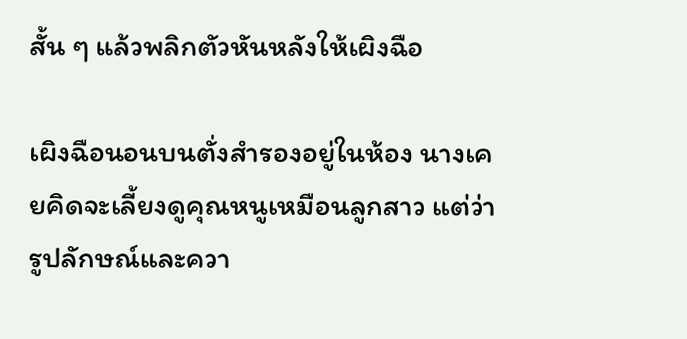สั้น ๆ แล้วพลิกตัวหันหลังให้เผิงฉือ

เผิงฉือนอนบนตั่งสำรองอยู่ในห้อง นางเคยคิดจะเลี้ยงดูคุณหนูเหมือนลูกสาว แต่ว่ารูปลักษณ์และควา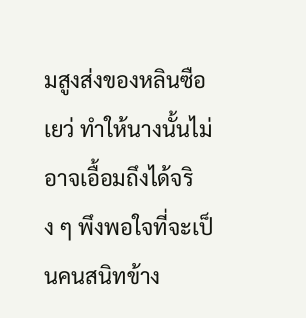มสูงส่งของหลินซือเยว่ ทำให้นางนั้นไม่อาจเอื้อมถึงได้จริง ๆ พึงพอใจที่จะเป็นคนสนิทข้าง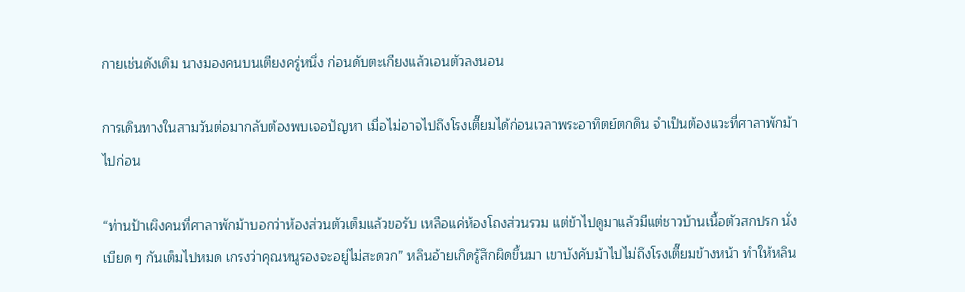กายเช่นดังเดิม นางมองคนบนเตียงครู่หนึ่ง ก่อนดับตะเกียงแล้วเอนตัวลงนอน

การเดินทางในสามวันต่อมากลับต้องพบเจอปัญหา เมื่อไม่อาจไปถึงโรงเตี๊ยมได้ก่อนเวลาพระอาทิตย์ตกดิน จำเป็นต้องแวะที่ศาลาพักม้าไปก่อน

“ท่านป้าเผิงคนที่ศาลาพักม้าบอกว่าห้องส่วนตัวเต็มแล้วขอรับ เหลือแค่ห้องโถงส่วนรวม แต่ข้าไปดูมาแล้วมีแต่ชาวบ้านเนื้อตัวสกปรก นั่งเบียด ๆ กันเต็มไปหมด เกรงว่าคุณหนูรองจะอยู่ไม่สะดวก” หลินอ้ายเกิดรู้สึกผิดขึ้นมา เขาบังคับม้าไปไม่ถึงโรงเตี๊ยมข้างหน้า ทำให้หลิน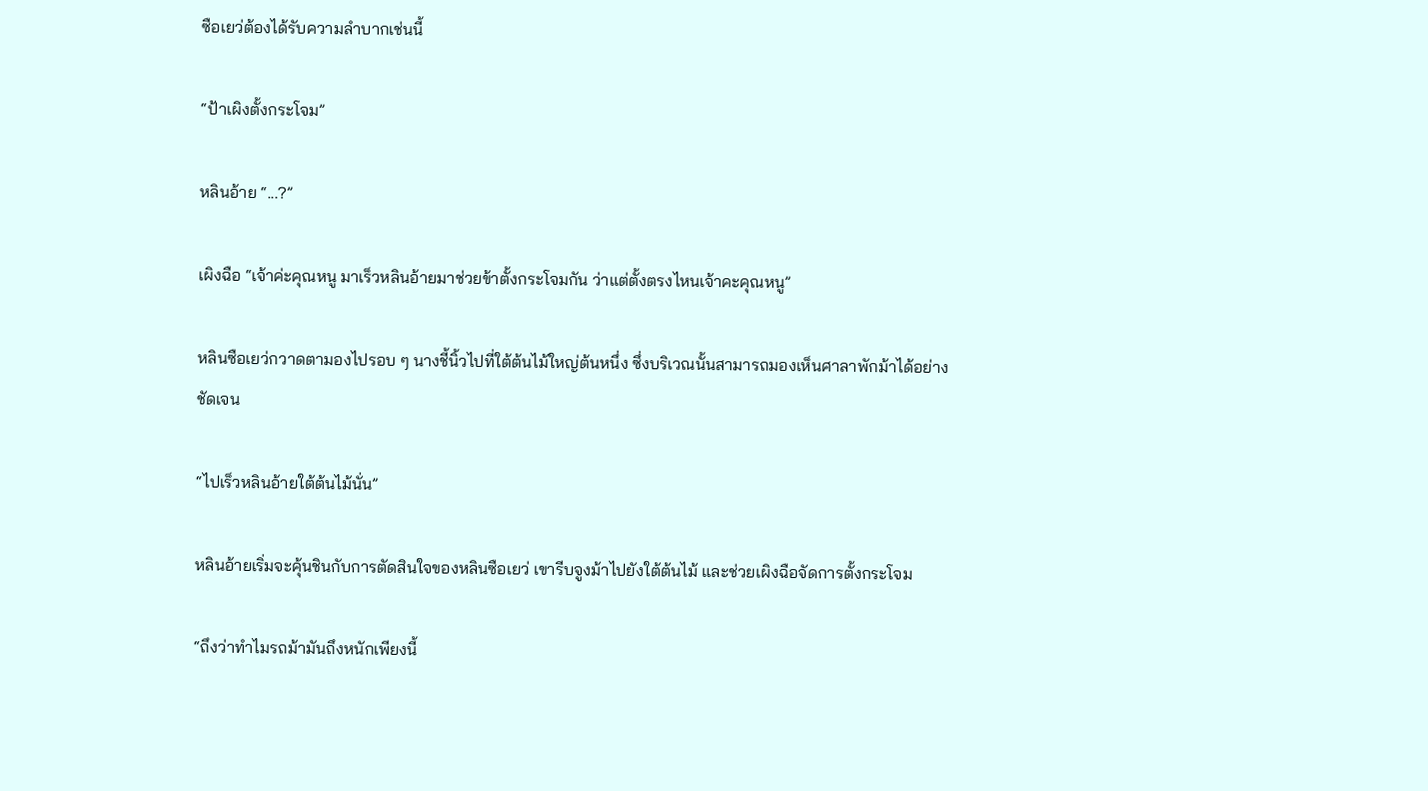ซือเยว่ต้องได้รับความลำบากเช่นนี้

“ป้าเผิงตั้งกระโจม”

หลินอ้าย “...?”

เผิงฉือ “เจ้าค่ะคุณหนู มาเร็วหลินอ้ายมาช่วยข้าตั้งกระโจมกัน ว่าแต่ตั้งตรงไหนเจ้าคะคุณหนู”

หลินซือเยว่กวาดตามองไปรอบ ๆ นางชี้นิ้วไปที่ใต้ต้นไม้ใหญ่ต้นหนึ่ง ซึ่งบริเวณนั้นสามารถมองเห็นศาลาพักม้าได้อย่างชัดเจน

“ไปเร็วหลินอ้ายใต้ต้นไม้นั่น”

หลินอ้ายเริ่มจะคุ้นชินกับการตัดสินใจของหลินซือเยว่ เขารีบจูงม้าไปยังใต้ต้นไม้ และช่วยเผิงฉือจัดการตั้งกระโจม

“ถึงว่าทำไมรถม้ามันถึงหนักเพียงนี้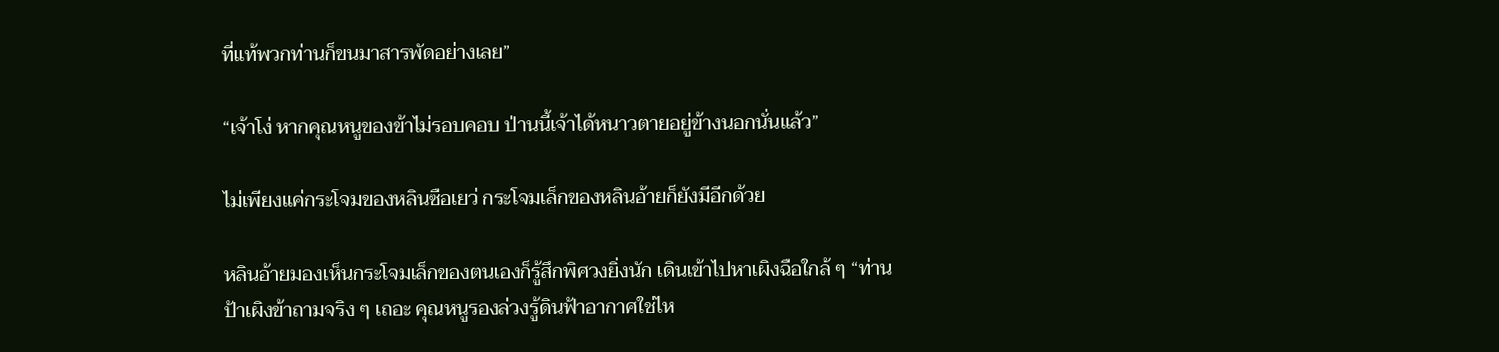ที่แท้พวกท่านก็ขนมาสารพัดอย่างเลย”

“เจ้าโง่ หากคุณหนูของข้าไม่รอบคอบ ป่านนี้เจ้าได้หนาวตายอยู่ข้างนอกนั่นแล้ว”

ไม่เพียงแค่กระโจมของหลินซือเยว่ กระโจมเล็กของหลินอ้ายก็ยังมีอีกด้วย

หลินอ้ายมองเห็นกระโจมเล็กของตนเองก็รู้สึกพิศวงยิ่งนัก เดินเข้าไปหาเผิงฉือใกล้ ๆ “ท่านป้าเผิงข้าถามจริง ๆ เถอะ คุณหนูรองล่วงรู้ดินฟ้าอากาศใช่ไห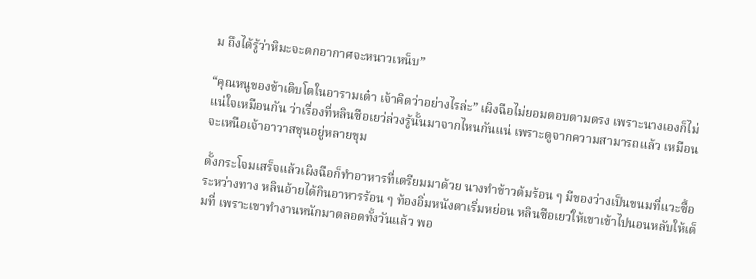ม ถึงได้รู้ว่าหิมะจะตกอากาศจะหนาวเหน็บ”

“คุณหนูของข้าเติบโตในอารามเต๋า เจ้าคิดว่าอย่างไรล่ะ” เผิงฉือไม่ยอมตอบตามตรง เพราะนางเองก็ไม่แน่ใจเหมือนกัน ว่าเรื่องที่หลินซือเยว่ล่วงรู้นั้นมาจากไหนกันแน่ เพราะดูจากความสามารถแล้ว เหมือนจะเหนือเจ้าอาวาสชุนอยู่หลายขุม

ตั้งกระโจมเสร็จแล้วเผิงฉือก็ทำอาหารที่เตรียมมาด้วย นางทำข้าวต้มร้อน ๆ มีของว่างเป็นขนมที่แวะซื้อระหว่างทาง หลินอ้ายได้กินอาหารร้อน ๆ ท้องอิ่มหนังตาเริ่มหย่อน หลินซือเยว่ให้เขาเข้าไปนอนหลับให้เต็มที่ เพราะเขาทำงานหนักมาตลอดทั้งวันแล้ว พอ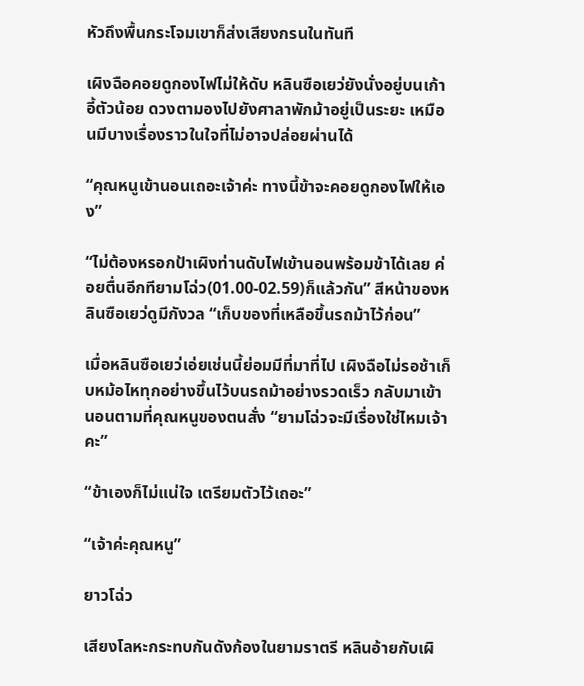หัวถึงพื้นกระโจมเขาก็ส่งเสียงกรนในทันที

เผิงฉือคอยดูกองไฟไม่ให้ดับ หลินซือเยว่ยังนั่งอยู่บนเก้าอี้ตัวน้อย ดวงตามองไปยังศาลาพักม้าอยู่เป็นระยะ เหมือนมีบางเรื่องราวในใจที่ไม่อาจปล่อยผ่านได้

“คุณหนูเข้านอนเถอะเจ้าค่ะ ทางนี้ข้าจะคอยดูกองไฟให้เอง”

“ไม่ต้องหรอกป้าเผิงท่านดับไฟเข้านอนพร้อมข้าได้เลย ค่อยตื่นอีกทียามโฉ่ว(01.00-02.59)ก็แล้วกัน” สีหน้าของหลินซือเยว่ดูมีกังวล “เก็บของที่เหลือขึ้นรถม้าไว้ก่อน”

เมื่อหลินซือเยว่เอ่ยเช่นนี้ย่อมมีที่มาที่ไป เผิงฉือไม่รอช้าเก็บหม้อไหทุกอย่างขึ้นไว้บนรถม้าอย่างรวดเร็ว กลับมาเข้านอนตามที่คุณหนูของตนสั่ง “ยามโฉ่วจะมีเรื่องใช่ไหมเจ้าคะ”

“ข้าเองก็ไม่แน่ใจ เตรียมตัวไว้เถอะ”

“เจ้าค่ะคุณหนู”

ยาวโฉ่ว

เสียงโลหะกระทบกันดังก้องในยามราตรี หลินอ้ายกับเผิ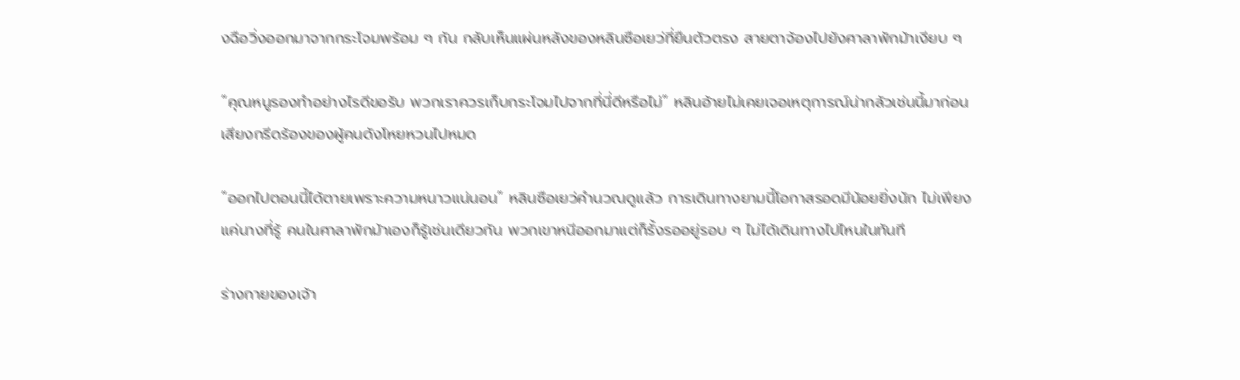งฉือวิ่งออกมาจากกระโจมพร้อม ๆ กัน กลับเห็นแผ่นหลังของหลินซือเยว่ที่ยืนตัวตรง สายตาจ้องไปยังศาลาพักม้าเงียบ ๆ

“คุณหนูรองทำอย่างไรดีขอรับ พวกเราควรเก็บกระโจมไปจากที่นี่ดีหรือไม่” หลินอ้ายไม่เคยเจอเหตุการณ์น่ากลัวเช่นนี้มาก่อน เสียงกรีดร้องของผู้คนดังโหยหวนไปหมด

“ออกไปตอนนี้ได้ตายเพราะความหนาวแน่นอน” หลินซือเยว่คำนวณดูแล้ว การเดินทางยามนี้โอกาสรอดมีน้อยยิ่งนัก ไม่เพียงแค่นางที่รู้ คนในศาลาพักม้าเองก็รู้เช่นเดียวกัน พวกเขาหนีออกมาแต่ก็รั้งรออยู่รอบ ๆ ไม่ได้เดินทางไปไหนในทันที

ร่างกายของเจ้า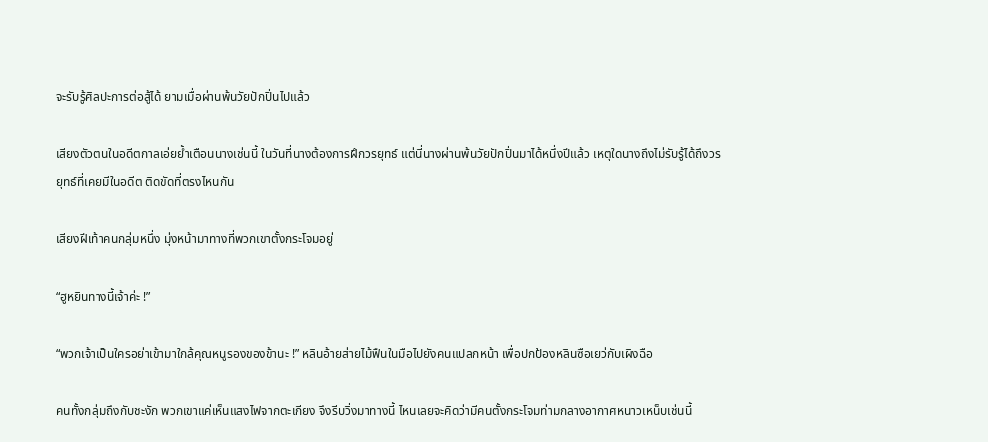จะรับรู้ศิลปะการต่อสู้ได้ ยามเมื่อผ่านพ้นวัยปักปิ่นไปแล้ว

เสียงตัวตนในอดีตกาลเอ่ยย้ำเตือนนางเช่นนี้ ในวันที่นางต้องการฝึกวรยุทธ์ แต่นี่นางผ่านพ้นวัยปักปิ่นมาได้หนึ่งปีแล้ว เหตุใดนางถึงไม่รับรู้ได้ถึงวรยุทธ์ที่เคยมีในอดีต ติดขัดที่ตรงไหนกัน

เสียงฝีเท้าคนกลุ่มหนึ่ง มุ่งหน้ามาทางที่พวกเขาตั้งกระโจมอยู่

“ฮูหยินทางนี้เจ้าค่ะ !”

“พวกเจ้าเป็นใครอย่าเข้ามาใกล้คุณหนูรองของข้านะ !” หลินอ้ายส่ายไม้ฟืนในมือไปยังคนแปลกหน้า เพื่อปกป้องหลินซือเยว่กับเผิงฉือ

คนทั้งกลุ่มถึงกับชะงัก พวกเขาแค่เห็นแสงไฟจากตะเกียง จึงรีบวิ่งมาทางนี้ ไหนเลยจะคิดว่ามีคนตั้งกระโจมท่ามกลางอากาศหนาวเหน็บเช่นนี้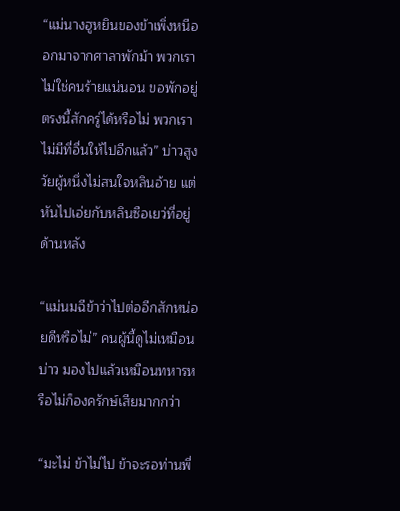“แม่นางฮูหยินของข้าเพิ่งหนีออกมาจากศาลาพักม้า พวกเราไม่ใช่คนร้ายแน่นอน ขอพักอยู่ตรงนี้สักครู่ได้หรือไม่ พวกเราไม่มีที่อื่นให้ไปอีกแล้ว” บ่าวสูงวัยผู้หนึ่งไม่สนใจหลินอ้าย แต่หันไปเอ่ยกับหลินซือเยว่ที่อยู่ด้านหลัง

“แม่นมฉีข้าว่าไปต่ออีกสักหน่อยดีหรือไม่” คนผู้นี้ดูไม่เหมือนบ่าว มองไปแล้วเหมือนทหารหรือไม่ก็องครักษ์เสียมากกว่า

“มะไม่ ข้าไม่ไป ข้าจะรอท่านพี่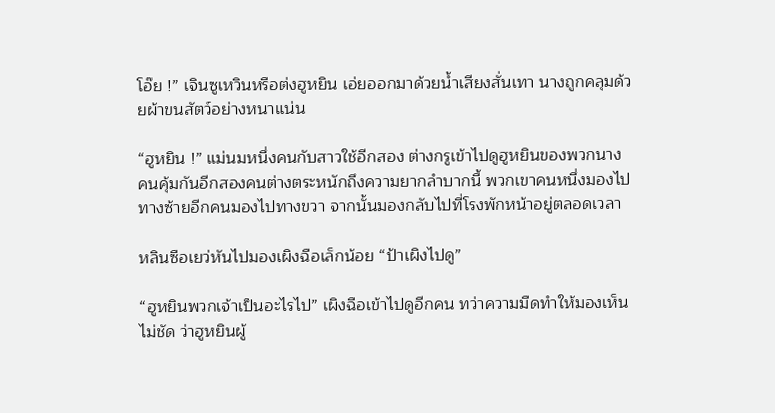โอ๊ย !” เจินซูเหวินหรือต่งฮูหยิน เอ่ยออกมาด้วยน้ำเสียงสั่นเทา นางถูกคลุมด้วยผ้าขนสัตว์อย่างหนาแน่น

“ฮูหยิน !” แม่นมหนึ่งคนกับสาวใช้อีกสอง ต่างกรูเข้าไปดูฮูหยินของพวกนาง คนคุ้มกันอีกสองคนต่างตระหนักถึงความยากลำบากนี้ พวกเขาคนหนึ่งมองไปทางซ้ายอีกคนมองไปทางขวา จากนั้นมองกลับไปที่โรงพักหน้าอยู่ตลอดเวลา

หลินซือเยว่หันไปมองเผิงฉือเล็กน้อย “ป้าเผิงไปดู”

“ฮูหยินพวกเจ้าเป็นอะไรไป” เผิงฉือเข้าไปดูอีกคน ทว่าความมืดทำให้มองเห็นไม่ชัด ว่าฮูหยินผู้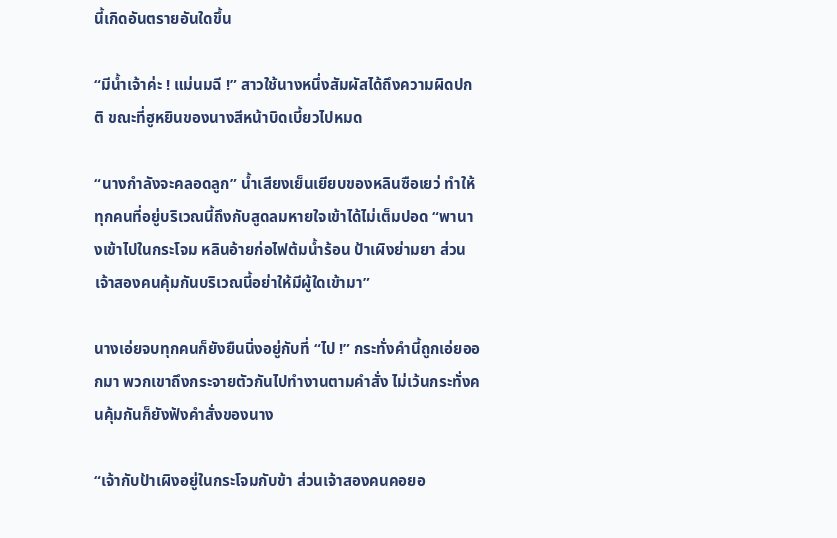นี้เกิดอันตรายอันใดขึ้น

“มีน้ำเจ้าค่ะ ! แม่นมฉี !” สาวใช้นางหนึ่งสัมผัสได้ถึงความผิดปกติ ขณะที่ฮูหยินของนางสีหน้าบิดเบี้ยวไปหมด

“นางกำลังจะคลอดลูก” น้ำเสียงเย็นเยียบของหลินซือเยว่ ทำให้ทุกคนที่อยู่บริเวณนี้ถึงกับสูดลมหายใจเข้าได้ไม่เต็มปอด “พานางเข้าไปในกระโจม หลินอ้ายก่อไฟต้มน้ำร้อน ป้าเผิงย่ามยา ส่วนเจ้าสองคนคุ้มกันบริเวณนี้อย่าให้มีผู้ใดเข้ามา”

นางเอ่ยจบทุกคนก็ยังยืนนิ่งอยู่กับที่ “ไป !” กระทั่งคำนี้ถูกเอ่ยออกมา พวกเขาถึงกระจายตัวกันไปทำงานตามคำสั่ง ไม่เว้นกระทั่งคนคุ้มกันก็ยังฟังคำสั่งของนาง

“เจ้ากับป้าเผิงอยู่ในกระโจมกับข้า ส่วนเจ้าสองคนคอยอ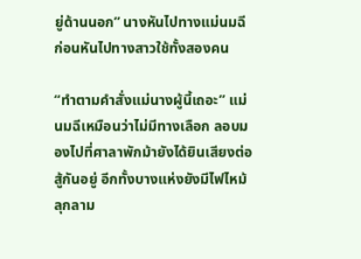ยู่ด้านนอก” นางหันไปทางแม่นมฉี ก่อนหันไปทางสาวใช้ทั้งสองคน

“ทำตามคำสั่งแม่นางผู้นี้เถอะ” แม่นมฉีเหมือนว่าไม่มีทางเลือก ลอบมองไปที่ศาลาพักม้ายังได้ยินเสียงต่อสู้กันอยู่ อีกทั้งบางแห่งยังมีไฟไหม้ลุกลาม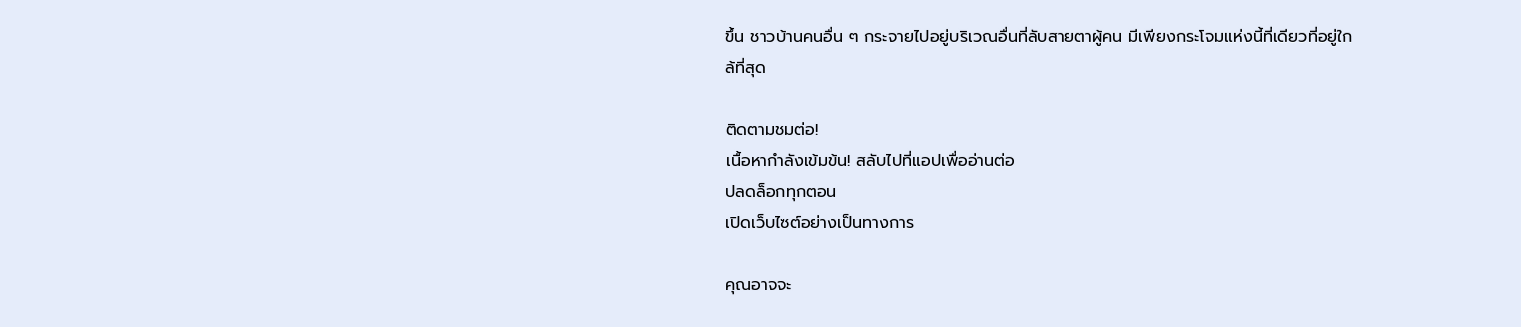ขึ้น ชาวบ้านคนอื่น ๆ กระจายไปอยู่บริเวณอื่นที่ลับสายตาผู้คน มีเพียงกระโจมแห่งนี้ที่เดียวที่อยู่ใกล้ที่สุด

ติดตามชมต่อ!
เนื้อหากำลังเข้มข้น! สลับไปที่แอปเพื่ออ่านต่อ
ปลดล็อกทุกตอน
เปิดเว็บไซต์อย่างเป็นทางการ

คุณอาจจะ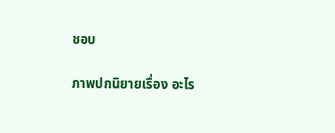ชอบ

ภาพปกนิยายเรื่อง อะไร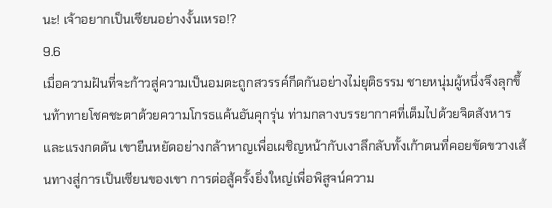นะ! เจ้าอยากเป็นเซียนอย่างงั้นเหรอ!?
9.6
เมื่อความฝันที่จะก้าวสู่ความเป็นอมตะถูกสวรรค์กีดกันอย่างไม่ยุติธรรม ชายหนุ่มผู้หนึ่งจึงลุกขึ้นท้าทายโชคชะตาด้วยความโกรธแค้นอันคุกรุ่น ท่ามกลางบรรยากาศที่เต็มไปด้วยจิตสังหารและแรงกดดัน เขายืนหยัดอย่างกล้าหาญเพื่อเผชิญหน้ากับเงาลึกลับทั้งเก้าตนที่คอยขัดขวางเส้นทางสู่การเป็นเซียนของเขา การต่อสู้ครั้งยิ่งใหญ่เพื่อพิสูจน์ความ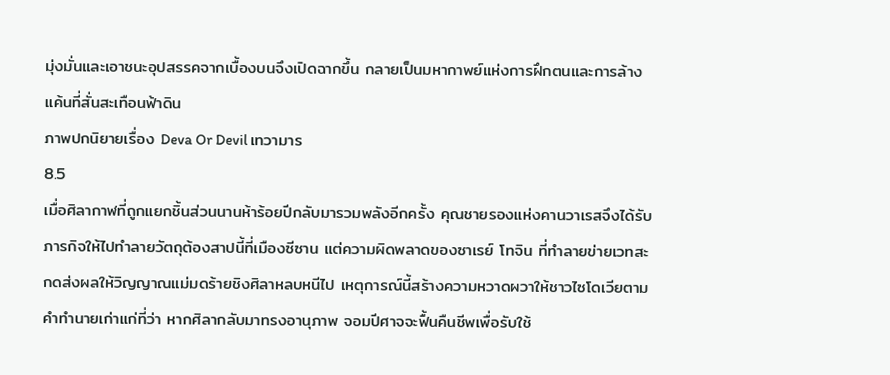มุ่งมั่นและเอาชนะอุปสรรคจากเบื้องบนจึงเปิดฉากขึ้น กลายเป็นมหากาพย์แห่งการฝึกตนและการล้างแค้นที่สั่นสะเทือนฟ้าดิน
ภาพปกนิยายเรื่อง Deva Or Devil เทวามาร
8.5
เมื่อศิลากาฬที่ถูกแยกชิ้นส่วนนานห้าร้อยปีกลับมารวมพลังอีกครั้ง คุณชายรองแห่งคานวาเรสจึงได้รับภารกิจให้ไปทำลายวัตถุต้องสาปนี้ที่เมืองซีซาน แต่ความผิดพลาดของซาเรย์ โทจิน ที่ทำลายข่ายเวทสะกดส่งผลให้วิญญาณแม่มดร้ายชิงศิลาหลบหนีไป เหตุการณ์นี้สร้างความหวาดผวาให้ชาวไซโดเวียตามคำทำนายเก่าแก่ที่ว่า หากศิลากลับมาทรงอานุภาพ จอมปีศาจจะฟื้นคืนชีพเพื่อรับใช้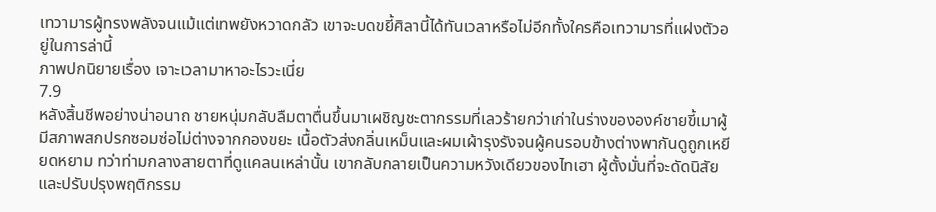เทวามารผู้ทรงพลังจนแม้แต่เทพยังหวาดกลัว เขาจะบดขยี้ศิลานี้ได้ทันเวลาหรือไม่อีกทั้งใครคือเทวามารที่แฝงตัวอยู่ในการล่านี้
ภาพปกนิยายเรื่อง เจาะเวลามาหาอะไรวะเนี่ย
7.9
หลังสิ้นชีพอย่างน่าอนาถ ชายหนุ่มกลับลืมตาตื่นขึ้นมาเผชิญชะตากรรมที่เลวร้ายกว่าเก่าในร่างขององค์ชายขี้เมาผู้มีสภาพสกปรกซอมซ่อไม่ต่างจากกองขยะ เนื้อตัวส่งกลิ่นเหม็นและผมเผ้ารุงรังจนผู้คนรอบข้างต่างพากันดูถูกเหยียดหยาม ทว่าท่ามกลางสายตาที่ดูแคลนเหล่านั้น เขากลับกลายเป็นความหวังเดียวของไทเฮา ผู้ตั้งมั่นที่จะดัดนิสัยและปรับปรุงพฤติกรรม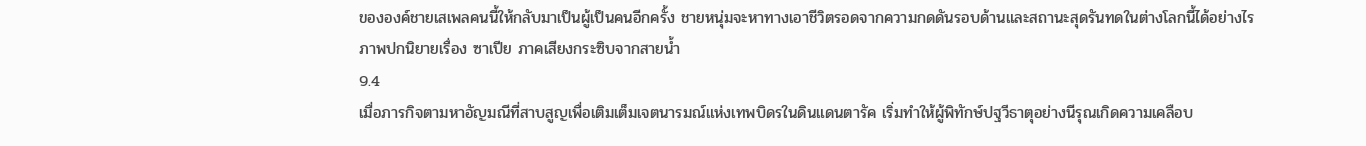ขององค์ชายเสเพลคนนี้ให้กลับมาเป็นผู้เป็นคนอีกครั้ง ชายหนุ่มจะหาทางเอาชีวิตรอดจากความกดดันรอบด้านและสถานะสุดรันทดในต่างโลกนี้ได้อย่างไร
ภาพปกนิยายเรื่อง ซาเปีย ภาคเสียงกระซิบจากสายน้ำ
9.4
เมื่อภารกิจตามหาอัญมณีที่สาบสูญเพื่อเติมเต็มเจตนารมณ์แห่งเทพบิดรในดินแดนตารัค เริ่มทำให้ผู้พิทักษ์ปฐวีธาตุอย่างนีรุณเกิดความเคลือบ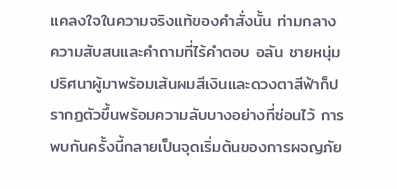แคลงใจในความจริงแท้ของคำสั่งนั้น ท่ามกลางความสับสนและคำถามที่ไร้คำตอบ อลัน ชายหนุ่มปริศนาผู้มาพร้อมเส้นผมสีเงินและดวงตาสีฟ้าก็ปรากฏตัวขึ้นพร้อมความลับบางอย่างที่ซ่อนไว้ การพบกันครั้งนี้กลายเป็นจุดเริ่มต้นของการผจญภัย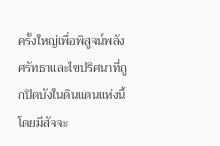ครั้งใหญ่เพื่อพิสูจน์พลังศรัทธาและไขปริศนาที่ถูกปิดบังในดินแดนแห่งนี้ โดยมีสัจจะ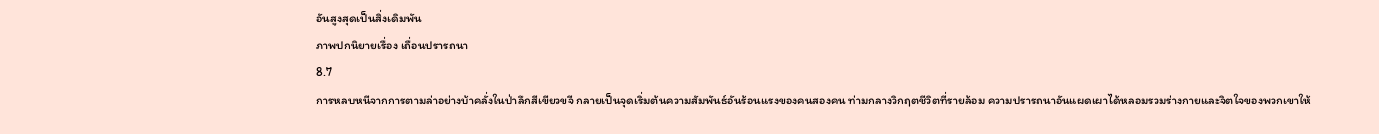อันสูงสุดเป็นสิ่งเดิมพัน
ภาพปกนิยายเรื่อง เถื่อนปรารถนา
8.7
การหลบหนีจากการตามล่าอย่างบ้าคลั่งในป่าลึกสีเขียวขจี กลายเป็นจุดเริ่มต้นความสัมพันธ์อันร้อนแรงของคนสองคน ท่ามกลางวิกฤตชีวิตที่รายล้อม ความปรารถนาอันแผดเผาได้หลอมรวมร่างกายและจิตใจของพวกเขาให้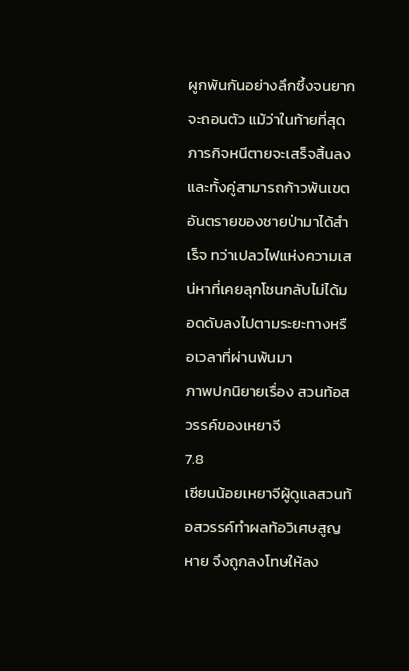ผูกพันกันอย่างลึกซึ้งจนยากจะถอนตัว แม้ว่าในท้ายที่สุดภารกิจหนีตายจะเสร็จสิ้นลง และทั้งคู่สามารถก้าวพ้นเขตอันตรายของชายป่ามาได้สำเร็จ ทว่าเปลวไฟแห่งความเสน่หาที่เคยลุกโชนกลับไม่ได้มอดดับลงไปตามระยะทางหรือเวลาที่ผ่านพ้นมา
ภาพปกนิยายเรื่อง สวนท้อสวรรค์ของเหยาจี
7.8
เซียนน้อยเหยาจีผู้ดูแลสวนท้อสวรรค์ทำผลท้อวิเศษสูญหาย จึงถูกลงโทษให้ลง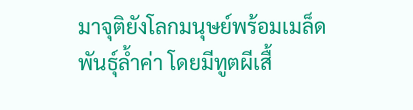มาจุติยังโลกมนุษย์พร้อมเมล็ดพันธุ์ล้ำค่า โดยมีทูตผีเสื้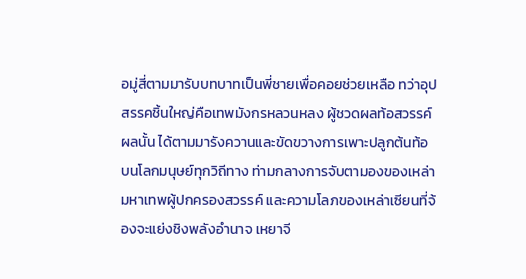อมู่สี่ตามมารับบทบาทเป็นพี่ชายเพื่อคอยช่วยเหลือ ทว่าอุปสรรคชิ้นใหญ่คือเทพมังกรหลวนหลง ผู้ชวดผลท้อสวรรค์ผลนั้น ได้ตามมารังควานและขัดขวางการเพาะปลูกต้นท้อบนโลกมนุษย์ทุกวิถีทาง ท่ามกลางการจับตามองของเหล่ามหาเทพผู้ปกครองสวรรค์ และความโลภของเหล่าเซียนที่จ้องจะแย่งชิงพลังอำนาจ เหยาจี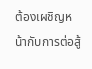ต้องเผชิญหน้ากับการต่อสู้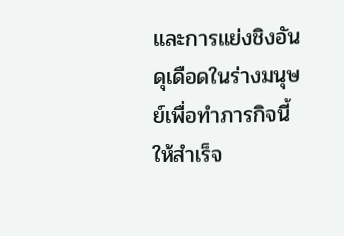และการแย่งชิงอันดุเดือดในร่างมนุษย์เพื่อทำภารกิจนี้ให้สำเร็จ